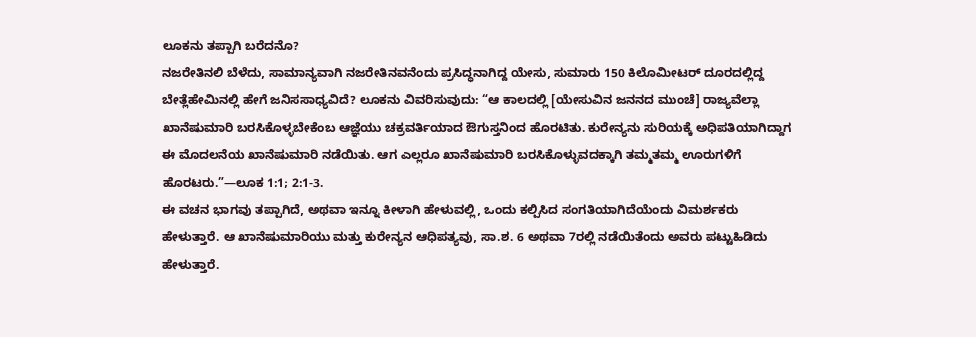ಲೂಕನು ತಪ್ಪಾಗಿ ಬರೆದನೊ?
ನಜರೇತಿನಲಿ ಬೆಳೆದು, ಸಾಮಾನ್ಯವಾಗಿ ನಜರೇತಿನವನೆಂದು ಪ್ರಸಿದ್ಧನಾಗಿದ್ದ ಯೇಸು, ಸುಮಾರು 150 ಕಿಲೊಮೀಟರ್ ದೂರದಲ್ಲಿದ್ದ ಬೇತ್ಲೆಹೇಮಿನಲ್ಲಿ ಹೇಗೆ ಜನಿಸಸಾಧ್ಯವಿದೆ? ಲೂಕನು ವಿವರಿಸುವುದು: “ಆ ಕಾಲದಲ್ಲಿ [ಯೇಸುವಿನ ಜನನದ ಮುಂಚೆ] ರಾಜ್ಯವೆಲ್ಲಾ ಖಾನೆಷುಮಾರಿ ಬರಸಿಕೊಳ್ಳಬೇಕೆಂಬ ಆಜ್ಞೆಯು ಚಕ್ರವರ್ತಿಯಾದ ಔಗುಸ್ತನಿಂದ ಹೊರಟಿತು. ಕುರೇನ್ಯನು ಸುರಿಯಕ್ಕೆ ಅಧಿಪತಿಯಾಗಿದ್ದಾಗ ಈ ಮೊದಲನೆಯ ಖಾನೆಷುಮಾರಿ ನಡೆಯಿತು. ಆಗ ಎಲ್ಲರೂ ಖಾನೆಷುಮಾರಿ ಬರಸಿಕೊಳ್ಳುವದಕ್ಕಾಗಿ ತಮ್ಮತಮ್ಮ ಊರುಗಳಿಗೆ ಹೊರಟರು.”—ಲೂಕ 1:1; 2:1-3.
ಈ ವಚನ ಭಾಗವು ತಪ್ಪಾಗಿದೆ, ಅಥವಾ ಇನ್ನೂ ಕೀಳಾಗಿ ಹೇಳುವಲ್ಲಿ, ಒಂದು ಕಲ್ಪಿಸಿದ ಸಂಗತಿಯಾಗಿದೆಯೆಂದು ವಿಮರ್ಶಕರು ಹೇಳುತ್ತಾರೆ. ಆ ಖಾನೆಷುಮಾರಿಯು ಮತ್ತು ಕುರೇನ್ಯನ ಆಧಿಪತ್ಯವು, ಸಾ.ಶ. 6 ಅಥವಾ 7ರಲ್ಲಿ ನಡೆಯಿತೆಂದು ಅವರು ಪಟ್ಟುಹಿಡಿದು ಹೇಳುತ್ತಾರೆ.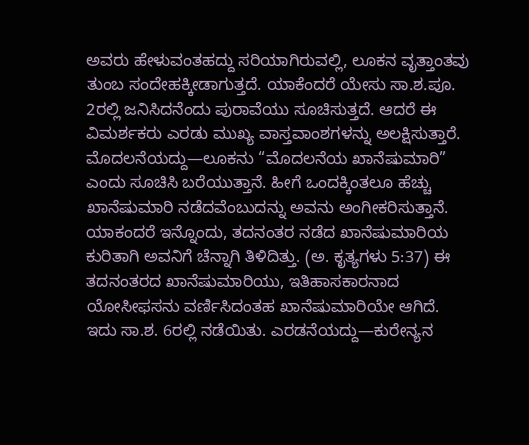ಅವರು ಹೇಳುವಂತಹದ್ದು ಸರಿಯಾಗಿರುವಲ್ಲಿ, ಲೂಕನ ವೃತ್ತಾಂತವು ತುಂಬ ಸಂದೇಹಕ್ಕೀಡಾಗುತ್ತದೆ. ಯಾಕೆಂದರೆ ಯೇಸು ಸಾ.ಶ.ಪೂ. 2ರಲ್ಲಿ ಜನಿಸಿದನೆಂದು ಪುರಾವೆಯು ಸೂಚಿಸುತ್ತದೆ. ಆದರೆ ಈ ವಿಮರ್ಶಕರು ಎರಡು ಮುಖ್ಯ ವಾಸ್ತವಾಂಶಗಳನ್ನು ಅಲಕ್ಷಿಸುತ್ತಾರೆ. ಮೊದಲನೆಯದ್ದು—ಲೂಕನು “ಮೊದಲನೆಯ ಖಾನೆಷುಮಾರಿ” ಎಂದು ಸೂಚಿಸಿ ಬರೆಯುತ್ತಾನೆ. ಹೀಗೆ ಒಂದಕ್ಕಿಂತಲೂ ಹೆಚ್ಚು ಖಾನೆಷುಮಾರಿ ನಡೆದವೆಂಬುದನ್ನು ಅವನು ಅಂಗೀಕರಿಸುತ್ತಾನೆ. ಯಾಕಂದರೆ ಇನ್ನೊಂದು, ತದನಂತರ ನಡೆದ ಖಾನೆಷುಮಾರಿಯ ಕುರಿತಾಗಿ ಅವನಿಗೆ ಚೆನ್ನಾಗಿ ತಿಳಿದಿತ್ತು. (ಅ. ಕೃತ್ಯಗಳು 5:37) ಈ ತದನಂತರದ ಖಾನೆಷುಮಾರಿಯು, ಇತಿಹಾಸಕಾರನಾದ ಯೋಸೀಫಸನು ವರ್ಣಿಸಿದಂತಹ ಖಾನೆಷುಮಾರಿಯೇ ಆಗಿದೆ. ಇದು ಸಾ.ಶ. 6ರಲ್ಲಿ ನಡೆಯಿತು. ಎರಡನೆಯದ್ದು—ಕುರೇನ್ಯನ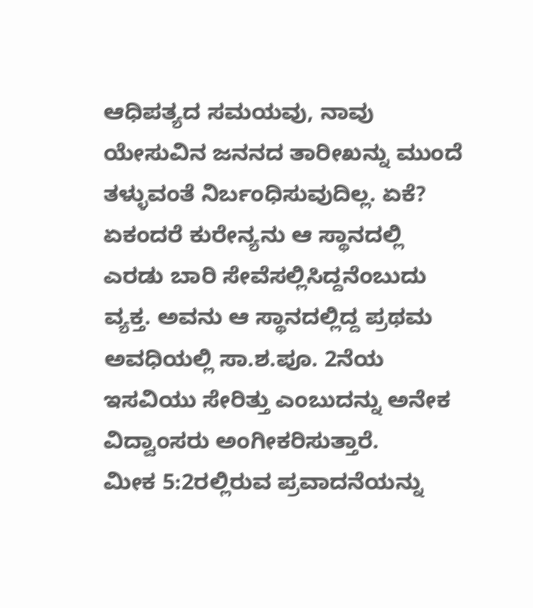ಆಧಿಪತ್ಯದ ಸಮಯವು, ನಾವು ಯೇಸುವಿನ ಜನನದ ತಾರೀಖನ್ನು ಮುಂದೆ ತಳ್ಳುವಂತೆ ನಿರ್ಬಂಧಿಸುವುದಿಲ್ಲ. ಏಕೆ? ಏಕಂದರೆ ಕುರೇನ್ಯನು ಆ ಸ್ಥಾನದಲ್ಲಿ ಎರಡು ಬಾರಿ ಸೇವೆಸಲ್ಲಿಸಿದ್ದನೆಂಬುದು ವ್ಯಕ್ತ. ಅವನು ಆ ಸ್ಥಾನದಲ್ಲಿದ್ದ ಪ್ರಥಮ ಅವಧಿಯಲ್ಲಿ ಸಾ.ಶ.ಪೂ. 2ನೆಯ ಇಸವಿಯು ಸೇರಿತ್ತು ಎಂಬುದನ್ನು ಅನೇಕ ವಿದ್ವಾಂಸರು ಅಂಗೀಕರಿಸುತ್ತಾರೆ.
ಮೀಕ 5:2ರಲ್ಲಿರುವ ಪ್ರವಾದನೆಯನ್ನು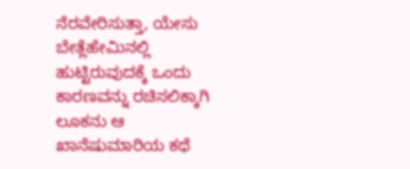ನೆರವೇರಿಸುತ್ತಾ, ಯೇಸು ಬೇತ್ಲೆಹೇಮಿನಲ್ಲಿ ಹುಟ್ಟಿರುವುದಕ್ಕೆ ಒಂದು ಕಾರಣವನ್ನು ರಚಿಸಲಿಕ್ಕಾಗಿ ಲೂಕನು ಆ ಖಾನೆಷುಮಾರಿಯ ಕಥೆ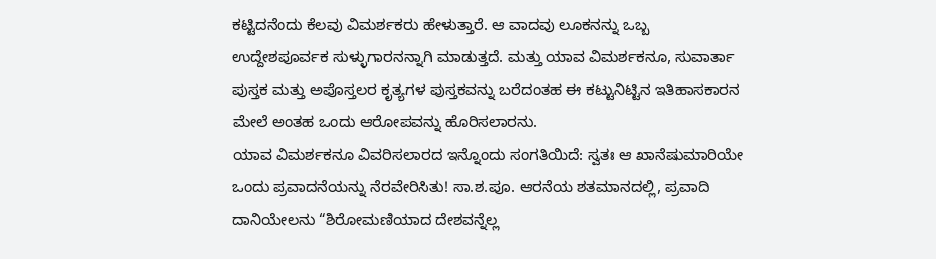ಕಟ್ಟಿದನೆಂದು ಕೆಲವು ವಿಮರ್ಶಕರು ಹೇಳುತ್ತಾರೆ. ಆ ವಾದವು ಲೂಕನನ್ನು ಒಬ್ಬ ಉದ್ದೇಶಪೂರ್ವಕ ಸುಳ್ಳುಗಾರನನ್ನಾಗಿ ಮಾಡುತ್ತದೆ. ಮತ್ತು ಯಾವ ವಿಮರ್ಶಕನೂ, ಸುವಾರ್ತಾ ಪುಸ್ತಕ ಮತ್ತು ಅಪೊಸ್ತಲರ ಕೃತ್ಯಗಳ ಪುಸ್ತಕವನ್ನು ಬರೆದಂತಹ ಈ ಕಟ್ಟುನಿಟ್ಟಿನ ಇತಿಹಾಸಕಾರನ ಮೇಲೆ ಅಂತಹ ಒಂದು ಆರೋಪವನ್ನು ಹೊರಿಸಲಾರನು.
ಯಾವ ವಿಮರ್ಶಕನೂ ವಿವರಿಸಲಾರದ ಇನ್ನೊಂದು ಸಂಗತಿಯಿದೆ: ಸ್ವತಃ ಆ ಖಾನೆಷುಮಾರಿಯೇ ಒಂದು ಪ್ರವಾದನೆಯನ್ನು ನೆರವೇರಿಸಿತು! ಸಾ.ಶ.ಪೂ. ಆರನೆಯ ಶತಮಾನದಲ್ಲಿ, ಪ್ರವಾದಿ ದಾನಿಯೇಲನು “ಶಿರೋಮಣಿಯಾದ ದೇಶವನ್ನೆಲ್ಲ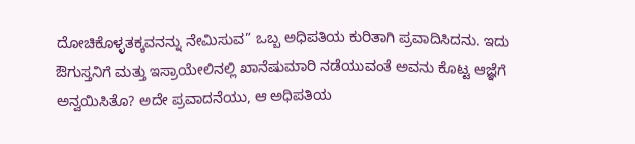ದೋಚಿಕೊಳ್ಳತಕ್ಕವನನ್ನು ನೇಮಿಸುವ” ಒಬ್ಬ ಅಧಿಪತಿಯ ಕುರಿತಾಗಿ ಪ್ರವಾದಿಸಿದನು. ಇದು ಔಗುಸ್ತನಿಗೆ ಮತ್ತು ಇಸ್ರಾಯೇಲಿನಲ್ಲಿ ಖಾನೆಷುಮಾರಿ ನಡೆಯುವಂತೆ ಅವನು ಕೊಟ್ಟ ಆಜ್ಞೆಗೆ ಅನ್ವಯಿಸಿತೊ? ಅದೇ ಪ್ರವಾದನೆಯು, ಆ ಅಧಿಪತಿಯ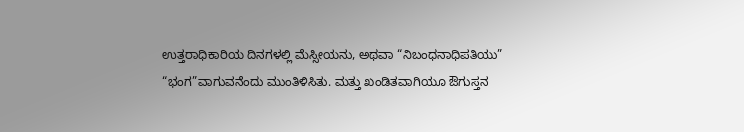ಉತ್ತರಾಧಿಕಾರಿಯ ದಿನಗಳಲ್ಲಿ ಮೆಸ್ಸೀಯನು, ಅಥವಾ “ನಿಬಂಧನಾಧಿಪತಿಯು” “ಭಂಗ”ವಾಗುವನೆಂದು ಮುಂತಿಳಿಸಿತು. ಮತ್ತು ಖಂಡಿತವಾಗಿಯೂ ಔಗುಸ್ತನ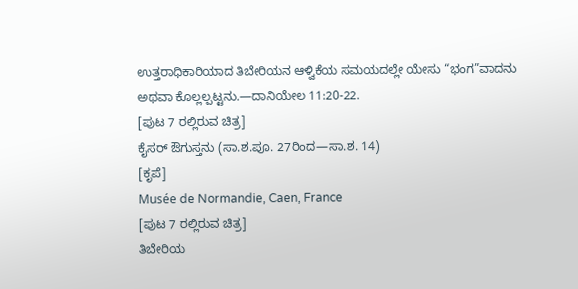ಉತ್ತರಾಧಿಕಾರಿಯಾದ ತಿಬೇರಿಯನ ಆಳ್ವಿಕೆಯ ಸಮಯದಲ್ಲೇ ಯೇಸು “ಭಂಗ”ವಾದನು ಅಥವಾ ಕೊಲ್ಲಲ್ಪಟ್ಟನು.—ದಾನಿಯೇಲ 11:20-22.
[ಪುಟ 7 ರಲ್ಲಿರುವ ಚಿತ್ರ]
ಕೈಸರ್ ಔಗುಸ್ತನು (ಸಾ.ಶ.ಪೂ. 27ರಿಂದ—ಸಾ.ಶ. 14)
[ಕೃಪೆ]
Musée de Normandie, Caen, France
[ಪುಟ 7 ರಲ್ಲಿರುವ ಚಿತ್ರ]
ತಿಬೇರಿಯ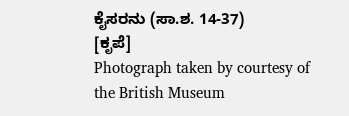ಕೈಸರನು (ಸಾ.ಶ. 14-37)
[ಕೃಪೆ]
Photograph taken by courtesy of the British Museum